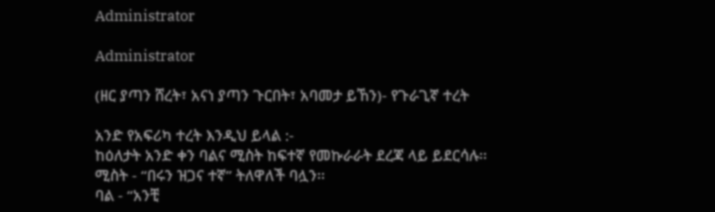Administrator

Administrator

(ዘር ያጣን ሸረት፣ አናነ ያጣን ጉርበት፣ አባመታ ይኸን)- የጉራጊኛ ተረት

አንድ የአፍሪካ ተረት እንዲህ ይላል :-
ከዕለታት አንድ ቀን ባልና ሚስት ከፍተኛ የመኩራራት ደረጃ ላይ ይደርሳሉ፡፡
ሚስት - “በሩን ዝጋና ተኛ” ትለዋለች ባሏን፡፡
ባል - “አንቺ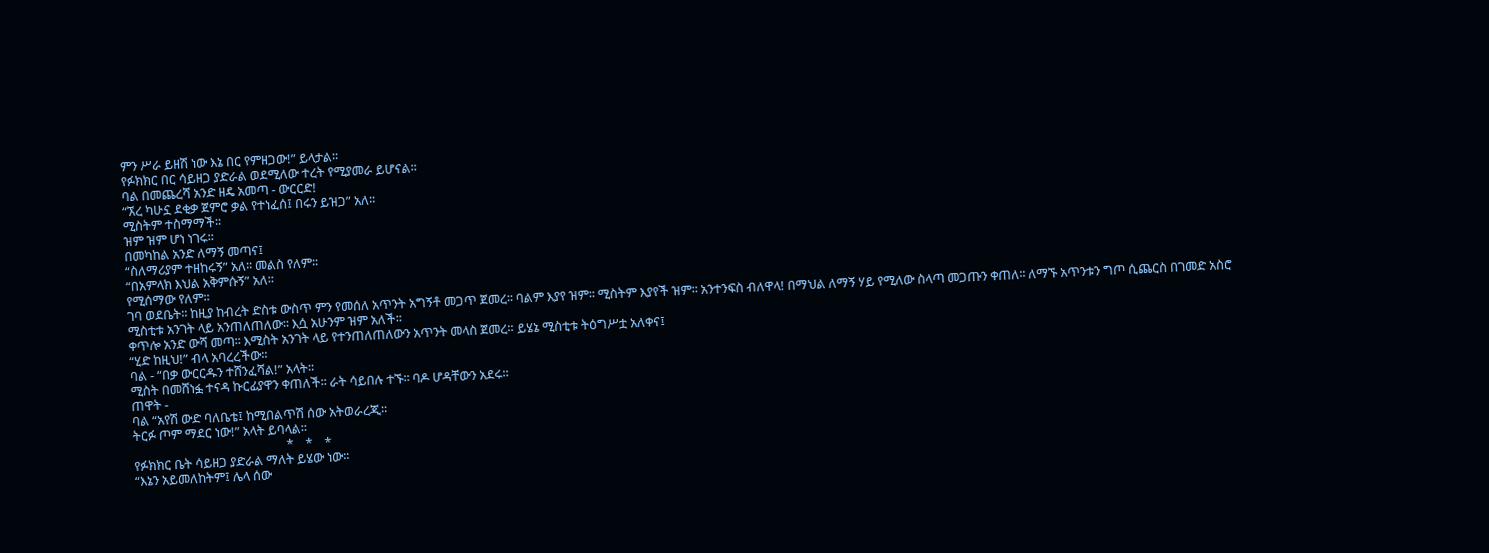ምን ሥራ ይዘሽ ነው እኔ በር የምዘጋው!” ይላታል፡፡
የፉክክር በር ሳይዘጋ ያድራል ወደሚለው ተረት የሚያመራ ይሆናል፡፡
ባል በመጨረሻ አንድ ዘዴ አመጣ - ውርርድ!
“ኧረ ካሁኗ ደቂቃ ጀምሮ ቃል የተነፈሰ፤ በሩን ይዝጋ” አለ፡፡
ሚስትም ተስማማች፡፡
ዝም ዝም ሆነ ነገሩ፡፡
በመካከል አንድ ለማኝ መጣና፤
“ስለማሪያም ተዘከሩኝ” አለ፡፡ መልስ የለም፡፡
“በአምላክ እህል አቅምሱኝ” አለ፡፡
የሚሰማው የለም፡፡
ገባ ወደቤት፡፡ ከዚያ ከብረት ድስቱ ውስጥ ምን የመሰለ አጥንት አግኝቶ መጋጥ ጀመረ፡፡ ባልም እያየ ዝም፡፡ ሚስትም እያየች ዝም፡፡ አንተንፍስ ብለዋላ! በማህል ለማኝ ሃይ የሚለው ስላጣ መጋጡን ቀጠለ፡፡ ለማኙ አጥንቱን ግጦ ሲጨርስ በገመድ አስሮ ሚስቲቱ አንገት ላይ አንጠለጠለው፡፡ እሷ አሁንም ዝም አለች፡፡
ቀጥሎ አንድ ውሻ መጣ፡፡ እሚስት አንገት ላይ የተንጠለጠለውን አጥንት መላስ ጀመረ። ይሄኔ ሚስቲቱ ትዕግሥቷ አለቀና፤
“ሂድ ከዚህ!” ብላ አባረረችው፡፡
ባል - “በቃ ውርርዱን ተሸንፈሻል!” አላት፡፡
ሚስት በመሸነፏ ተናዳ ኩርፊያዋን ቀጠለች፡፡ ራት ሳይበሉ ተኙ፡፡ ባዶ ሆዳቸውን አደሩ።
ጠዋት -
ባል “አየሽ ውድ ባለቤቴ፤ ከሚበልጥሽ ሰው አትወራረጂ፡፡
ትርፉ ጦም ማደር ነው!” አላት ይባላል፡፡
                                                   *    *    *
የፉክክር ቤት ሳይዘጋ ያድራል ማለት ይሄው ነው፡፡
“እኔን አይመለከትም፤ ሌላ ሰው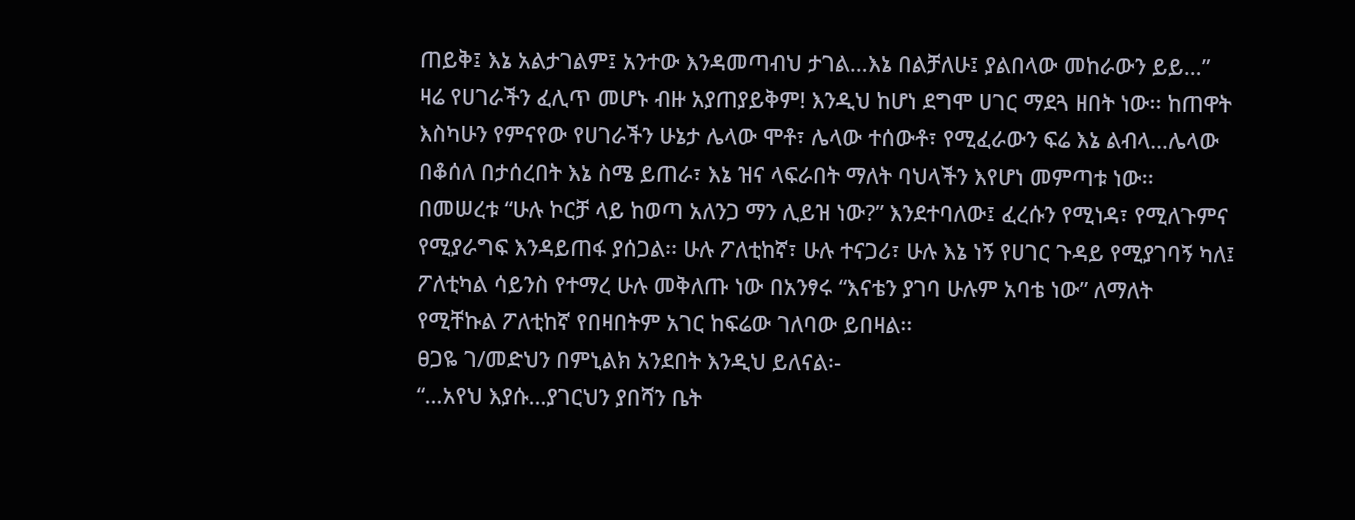ጠይቅ፤ እኔ አልታገልም፤ አንተው እንዳመጣብህ ታገል…እኔ በልቻለሁ፤ ያልበላው መከራውን ይይ…” ዛሬ የሀገራችን ፈሊጥ መሆኑ ብዙ አያጠያይቅም! እንዲህ ከሆነ ደግሞ ሀገር ማደጓ ዘበት ነው፡፡ ከጠዋት እስካሁን የምናየው የሀገራችን ሁኔታ ሌላው ሞቶ፣ ሌላው ተሰውቶ፣ የሚፈራውን ፍሬ እኔ ልብላ…ሌላው በቆሰለ በታሰረበት እኔ ስሜ ይጠራ፣ እኔ ዝና ላፍራበት ማለት ባህላችን እየሆነ መምጣቱ ነው፡፡
በመሠረቱ “ሁሉ ኮርቻ ላይ ከወጣ አለንጋ ማን ሊይዝ ነው?” እንደተባለው፤ ፈረሱን የሚነዳ፣ የሚለጉምና የሚያራግፍ እንዳይጠፋ ያሰጋል፡፡ ሁሉ ፖለቲከኛ፣ ሁሉ ተናጋሪ፣ ሁሉ እኔ ነኝ የሀገር ጉዳይ የሚያገባኝ ካለ፤ ፖለቲካል ሳይንስ የተማረ ሁሉ መቅለጡ ነው በአንፃሩ “እናቴን ያገባ ሁሉም አባቴ ነው” ለማለት የሚቸኩል ፖለቲከኛ የበዛበትም አገር ከፍሬው ገለባው ይበዛል፡፡
ፀጋዬ ገ/መድህን በምኒልክ አንደበት እንዲህ ይለናል፡-
“…አየህ እያሱ…ያገርህን ያበሻን ቤት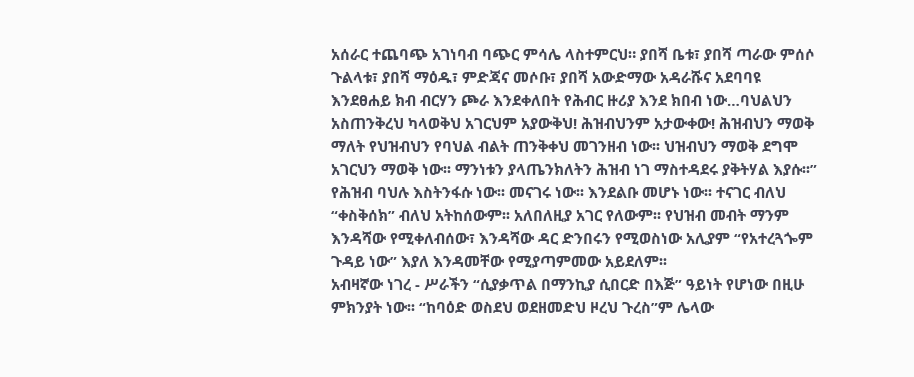አሰራር ተጨባጭ አገነባብ ባጭር ምሳሌ ላስተምርህ። ያበሻ ቤቱ፣ ያበሻ ጣራው ምሰሶ ጉልላቱ፣ ያበሻ ማዕዱ፣ ምድጃና መሶቡ፣ ያበሻ አውድማው አዳራሹና አደባባዩ እንደፀሐይ ክብ ብርሃን ጮራ እንደቀለበት የሕብር ዙሪያ እንደ ክበብ ነው…ባህልህን አስጠንቅረህ ካላወቅህ አገርህም አያውቅህ! ሕዝብህንም አታውቀው! ሕዝብህን ማወቅ ማለት የህዝብህን የባህል ብልት ጠንቅቀህ መገንዘብ ነው፡፡ ህዝብህን ማወቅ ደግሞ አገርህን ማወቅ ነው፡፡ ማንነቱን ያላጤንክለትን ሕዝብ ነገ ማስተዳደሩ ያቅትሃል እያሱ፡፡”
የሕዝብ ባህሉ እስትንፋሱ ነው፡፡ መናገሩ ነው፡፡ እንደልቡ መሆኑ ነው፡፡ ተናገር ብለህ “ቀስቅሰክ” ብለህ አትከሰውም፡፡ አለበለዚያ አገር የለውም፡፡ የህዝብ መብት ማንም እንዳሻው የሚቀለብሰው፣ እንዳሻው ዳር ድንበሩን የሚወስነው አሊያም “የአተረጓጐም ጉዳይ ነው” እያለ እንዳመቸው የሚያጣምመው አይደለም፡፡
አብዛኛው ነገረ - ሥራችን “ሲያቃጥል በማንኪያ ሲበርድ በእጅ” ዓይነት የሆነው በዚሁ ምክንያት ነው፡፡ “ከባዕድ ወስደህ ወደዘመድህ ዞረህ ጉረስ”ም ሌላው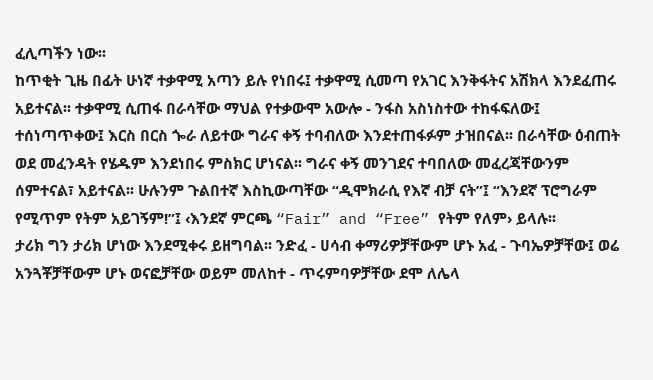ፈሊጣችን ነው፡፡
ከጥቂት ጊዜ በፊት ሁነኛ ተቃዋሚ አጣን ይሉ የነበሩ፤ ተቃዋሚ ሲመጣ የአገር እንቅፋትና አሽክላ እንደፈጠሩ አይተናል፡፡ ተቃዋሚ ሲጠፋ በራሳቸው ማህል የተቃውሞ አውሎ - ንፋስ አስነስተው ተከፋፍለው፤ ተሰነጣጥቀው፤ እርስ በርስ ጐራ ለይተው ግራና ቀኝ ተባብለው እንደተጠፋፉም ታዝበናል፡፡ በራሳቸው ዕብጠት ወደ መፈንዳት የሄዱም እንደነበሩ ምስክር ሆነናል፡፡ ግራና ቀኝ መንገደና ተባበለው መፈረጃቸውንም ሰምተናል፣ አይተናል፡፡ ሁሉንም ጉልበተኛ እስኪውጣቸው “ዲሞክራሲ የእኛ ብቻ ናት”፤ “እንደኛ ፕሮግራም የሚጥም የትም አይገኝም!”፤ ‹እንደኛ ምርጫ “Fair” and “Free” የትም የለም› ይላሉ፡፡
ታሪክ ግን ታሪክ ሆነው እንደሚቀሩ ይዘግባል፡፡ ንድፈ - ሀሳብ ቀማሪዎቻቸውም ሆኑ አፈ - ጉባኤዎቻቸው፤ ወሬ አንጓቾቻቸውም ሆኑ ወናፎቻቸው ወይም መለከተ - ጥሩምባዎቻቸው ደሞ ለሌላ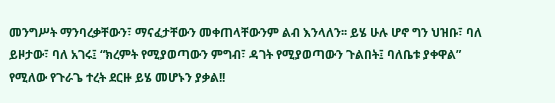መንግሥት ማንባረቃቸውን፣ ማናፈታቸውን መቀጠላቸውንም ልብ እንላለን፡፡ ይሄ ሁሉ ሆኖ ግን ህዝቡ፣ ባለ ይዞታው፣ ባለ አገሩ፤ “ክረምት የሚያወጣውን ምግብ፣ ዳገት የሚያወጣውን ጉልበት፤ ባለቤቱ ያቀዋል” የሚለው የጉራጌ ተረት ደርዙ ይሄ መሆኑን ያቃል!!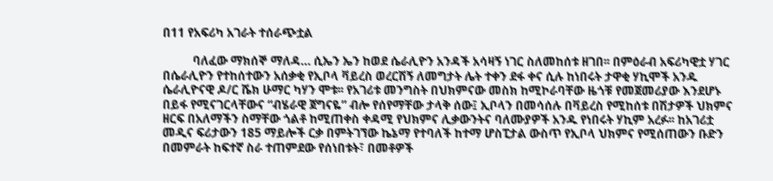በ11 የአፍሪካ አገራት ተሰራጭቷል

          ባለፈው ማክሰኞ ማለዳ… ሲኤን ኤን ከወደ ሴራሊዮን አንዳች አሳዛኝ ነገር ስለመከሰቱ ዘገበ፡፡ በምዕራብ አፍሪካዊቷ ሃገር በሴራሊዮን የተከሰተውን አሰቃቂ የኢቦላ ቫይረስ ወረርሽኝ ለመግታት ሌት ተቀን ደፋ ቀና ሲሉ ከነበሩት ታዋቂ ሃኪሞች አንዱ ሴራሊዮናዊ ዶ/ር ሼክ ሁማር ካሃን ሞቱ፡፡ የአገሪቱ መንግስት በህክምናው መስክ ከሚኮራባቸው ዜጎቹ የመጀመሪያው እንደሆኑ በይፋ የሚናገርላቸውና “ብሄራዊ ጀግናዬ” ብሎ የሰየማቸው ታላቅ ሰው፤ ኢቦላን በመሳሰሉ በቫይረስ የሚከሰቱ በሽታዎች ህክምና ዘርፍ በአለማችን ስማቸው ጎልቶ ከሚጠቀስ ቀዳሚ የህክምና ሊቃውንትና ባለሙያዎች አንዱ የነበሩት ሃኪም አረፉ፡፡ ከአገሪቷ መዲና ፍሪታውን 185 ማይሎች ርቃ በምትገኘው ኬኔማ የተባለች ከተማ ሆስፒታል ውስጥ የኢቦላ ህክምና የሚሰጠውን ቡድን በመምራት ከፍተኛ ስራ ተጠምደው የሰነበቱት፣ በመቶዎች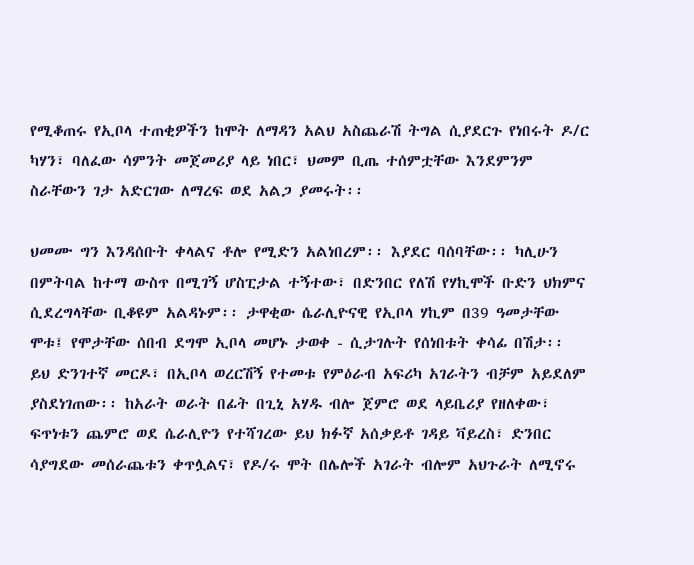የሚቆጠሩ የኢቦላ ተጠቂዎችን ከሞት ለማዳን አልህ አስጨራሽ ትግል ሲያደርጉ የነበሩት ዶ/ር ካሃን፣ ባለፈው ሳምንት መጀመሪያ ላይ ነበር፣ ህመም ቢጤ ተሰምቷቸው እንደምንም ስራቸውን ገታ አድርገው ለማረፍ ወደ አልጋ ያመሩት፡፡

ህመሙ ግን እንዳሰቡት ቀላልና ቶሎ የሚድን አልነበረም፡፡ እያደር ባሰባቸው፡፡ ካሊሁን በምትባል ከተማ ውስጥ በሚገኝ ሆስፒታል ተኝተው፣ በድንበር የለሽ የሃኪሞች ቡድን ህክምና ሲደረግላቸው ቢቆዩም አልዳኑም፡፡ ታዋቂው ሴራሊዮናዊ የኢቦላ ሃኪም በ39 ዓመታቸው ሞቱ፤ የሞታቸው ሰበብ ደግሞ ኢቦላ መሆኑ ታወቀ - ሲታገሉት የሰነበቱት ቀሳፊ በሽታ፡፡ ይህ ድንገተኛ መርዶ፣ በኢቦላ ወረርሽኝ የተመቱ የምዕራብ አፍሪካ አገራትን ብቻም አይደለም ያስደነገጠው፡፡ ከአራት ወራት በፊት በጊኒ አሃዱ ብሎ ጀምሮ ወደ ላይቤሪያ የዘለቀው፣ ፍጥነቱን ጨምሮ ወደ ሴራሊዮን የተሻገረው ይህ ክፉኛ አሰቃይቶ ገዳይ ቫይረስ፣ ድንበር ሳያግደው መሰራጨቱን ቀጥሏልና፣ የዶ/ሩ ሞት በሌሎች አገራት ብሎም አህጉራት ለሚኖሩ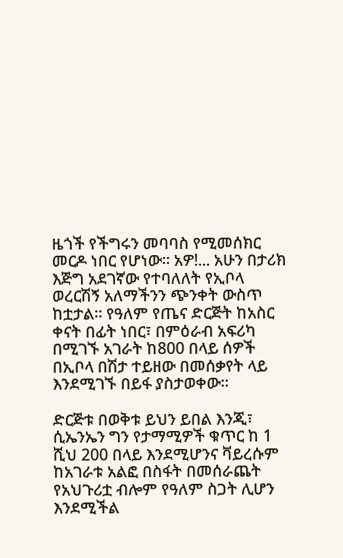ዜጎች የችግሩን መባባስ የሚመሰክር መርዶ ነበር የሆነው፡፡ አዎ!... አሁን በታሪክ እጅግ አደገኛው የተባለለት የኢቦላ ወረርሽኝ አለማችንን ጭንቀት ውስጥ ከቷታል፡፡ የዓለም የጤና ድርጅት ከአስር ቀናት በፊት ነበር፣ በምዕራብ አፍሪካ በሚገኙ አገራት ከ800 በላይ ሰዎች በኢቦላ በሽታ ተይዘው በመሰቃየት ላይ እንደሚገኙ በይፋ ያስታወቀው፡፡

ድርጅቱ በወቅቱ ይህን ይበል እንጂ፣ ሲኤንኤን ግን የታማሚዎች ቁጥር ከ 1 ሺህ 200 በላይ እንደሚሆንና ቫይረሱም ከአገራቱ አልፎ በስፋት በመሰራጨት የአህጉሪቷ ብሎም የዓለም ስጋት ሊሆን እንደሚችል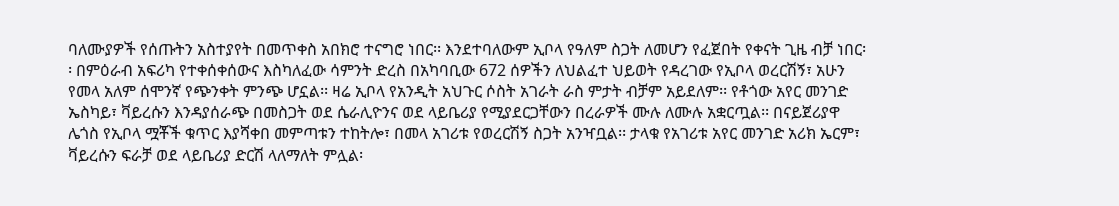ባለሙያዎች የሰጡትን አስተያየት በመጥቀስ አበክሮ ተናግሮ ነበር፡፡ እንደተባለውም ኢቦላ የዓለም ስጋት ለመሆን የፈጀበት የቀናት ጊዜ ብቻ ነበር፡፡ በምዕራብ አፍሪካ የተቀሰቀሰውና እስካለፈው ሳምንት ድረስ በአካባቢው 672 ሰዎችን ለህልፈተ ህይወት የዳረገው የኢቦላ ወረርሽኝ፣ አሁን የመላ አለም ሰሞንኛ የጭንቀት ምንጭ ሆኗል፡፡ ዛሬ ኢቦላ የአንዲት አህጉር ሶስት አገራት ራስ ምታት ብቻም አይደለም፡፡ የቶጎው አየር መንገድ ኤስካይ፣ ቫይረሱን እንዳያሰራጭ በመስጋት ወደ ሴራሊዮንና ወደ ላይቤሪያ የሚያደርጋቸውን በረራዎች ሙሉ ለሙሉ አቋርጧል፡፡ በናይጀሪያዋ ሌጎስ የኢቦላ ሟቾች ቁጥር እያሻቀበ መምጣቱን ተከትሎ፣ በመላ አገሪቱ የወረርሽኝ ስጋት አንዣቧል፡፡ ታላቁ የአገሪቱ አየር መንገድ አሪክ ኤርም፣ ቫይረሱን ፍራቻ ወደ ላይቤሪያ ድርሽ ላለማለት ምሏል፡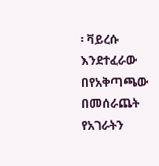፡ ቫይረሱ እንደተፈራው በየአቅጣጫው በመሰራጨት የአገራትን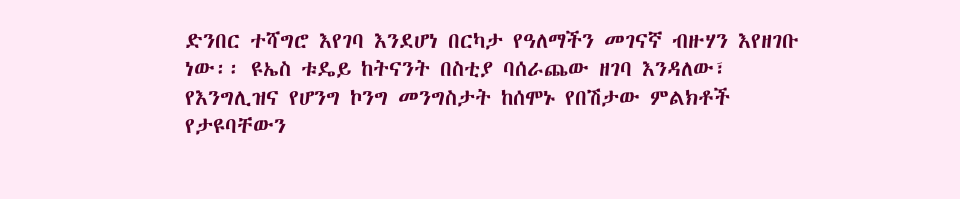ድንበር ተሻግሮ እየገባ እንደሆነ በርካታ የዓለማችን መገናኛ ብዙሃን እየዘገቡ ነው፡፡ ዩኤስ ቱዴይ ከትናንት በስቲያ ባሰራጨው ዘገባ እንዳለው፣ የእንግሊዝና የሆንግ ኮንግ መንግስታት ከሰሞኑ የበሽታው ምልክቶች የታዩባቸውን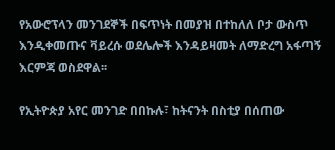የአውሮፕላን መንገደኞች በፍጥነት በመያዝ በተከለለ ቦታ ውስጥ እንዲቀመጡና ቫይረሱ ወደሌሎች እንዳይዛመት ለማድረግ አፋጣኝ እርምጃ ወስደዋል፡፡

የኢትዮጵያ አየር መንገድ በበኩሉ፣ ከትናንት በስቲያ በሰጠው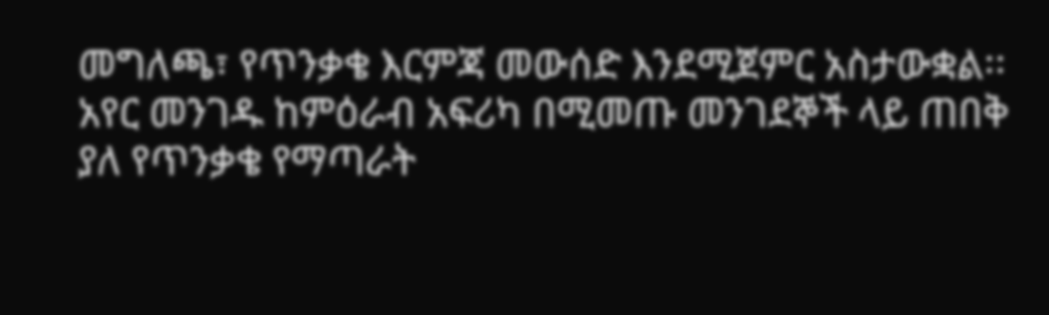መግለጫ፣ የጥንቃቄ እርምጃ መውሰድ እንደሚጀምር አስታውቋል፡፡ አየር መንገዱ ከምዕራብ አፍሪካ በሚመጡ መንገደኞች ላይ ጠበቅ ያለ የጥንቃቄ የማጣራት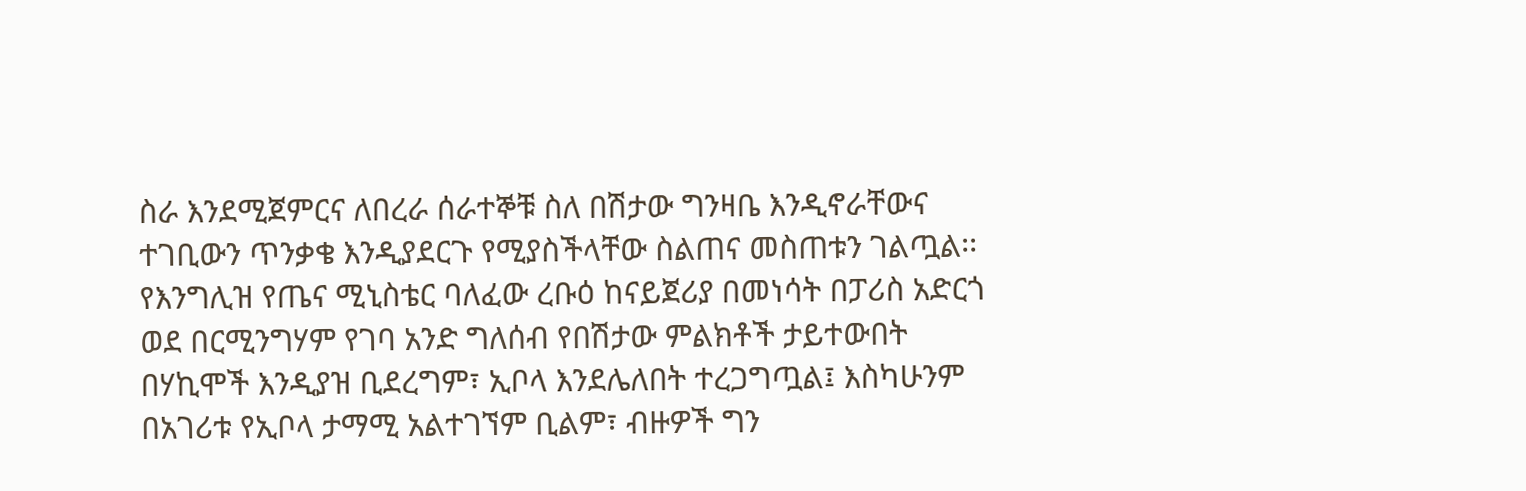ስራ እንደሚጀምርና ለበረራ ሰራተኞቹ ስለ በሽታው ግንዛቤ እንዲኖራቸውና ተገቢውን ጥንቃቄ እንዲያደርጉ የሚያስችላቸው ስልጠና መስጠቱን ገልጧል፡፡ የእንግሊዝ የጤና ሚኒስቴር ባለፈው ረቡዕ ከናይጀሪያ በመነሳት በፓሪስ አድርጎ ወደ በርሚንግሃም የገባ አንድ ግለሰብ የበሽታው ምልክቶች ታይተውበት በሃኪሞች እንዲያዝ ቢደረግም፣ ኢቦላ እንደሌለበት ተረጋግጧል፤ እስካሁንም በአገሪቱ የኢቦላ ታማሚ አልተገኘም ቢልም፣ ብዙዎች ግን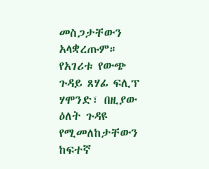መስጋታቸውን አላቋረጡም። የአገሪቱ የውጭ ጉዳይ ጸሃፊ ፍሊፕ ሃሞንድ፣ በዚያው ዕለት ጉዳዩ የሚመለከታቸውን ከፍተኛ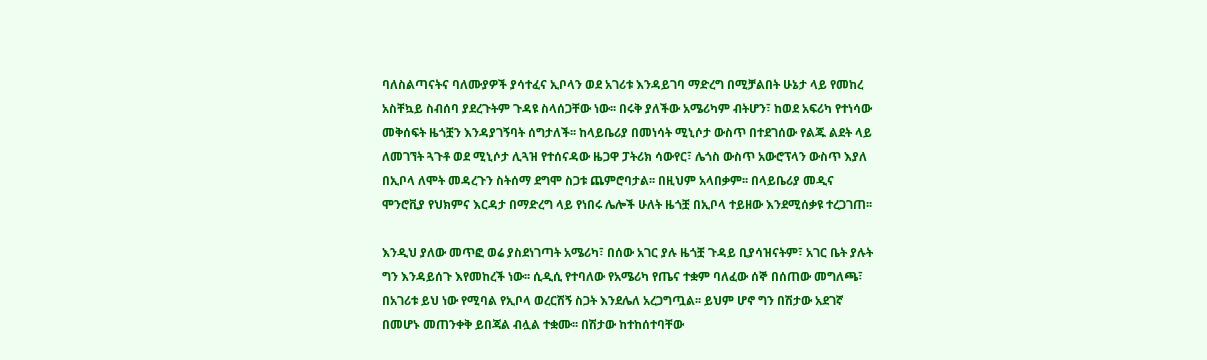ባለስልጣናትና ባለሙያዎች ያሳተፈና ኢቦላን ወደ አገሪቱ እንዳይገባ ማድረግ በሚቻልበት ሁኔታ ላይ የመከረ አስቸኳይ ስብሰባ ያደረጉትም ጉዳዩ ስላሰጋቸው ነው፡፡ በሩቅ ያለችው አሜሪካም ብትሆን፣ ከወደ አፍሪካ የተነሳው መቅሰፍት ዜጎቿን እንዳያገኝባት ሰግታለች፡፡ ከላይቤሪያ በመነሳት ሚኒሶታ ውስጥ በተደገሰው የልጁ ልደት ላይ ለመገኘት ጓጉቶ ወደ ሚኒሶታ ሊጓዝ የተሰናዳው ዜጋዋ ፓትሪክ ሳውየር፣ ሌጎስ ውስጥ አውሮፕላን ውስጥ እያለ በኢቦላ ለሞት መዳረጉን ስትሰማ ደግሞ ስጋቱ ጨምሮባታል፡፡ በዚህም አላበቃም፡፡ በላይቤሪያ መዲና ሞንሮቪያ የህክምና እርዳታ በማድረግ ላይ የነበሩ ሌሎች ሁለት ዜጎቿ በኢቦላ ተይዘው እንደሚሰቃዩ ተረጋገጠ፡፡

እንዲህ ያለው መጥፎ ወሬ ያስደነገጣት አሜሪካ፣ በሰው አገር ያሉ ዜጎቿ ጉዳይ ቢያሳዝናትም፣ አገር ቤት ያሉት ግን እንዳይሰጉ እየመከረች ነው፡፡ ሲዲሲ የተባለው የአሜሪካ የጤና ተቋም ባለፈው ሰኞ በሰጠው መግለጫ፣ በአገሪቱ ይህ ነው የሚባል የኢቦላ ወረርሽኝ ስጋት እንደሌለ አረጋግጧል፡፡ ይህም ሆኖ ግን በሽታው አደገኛ በመሆኑ መጠንቀቅ ይበጃል ብሏል ተቋሙ፡፡ በሽታው ከተከሰተባቸው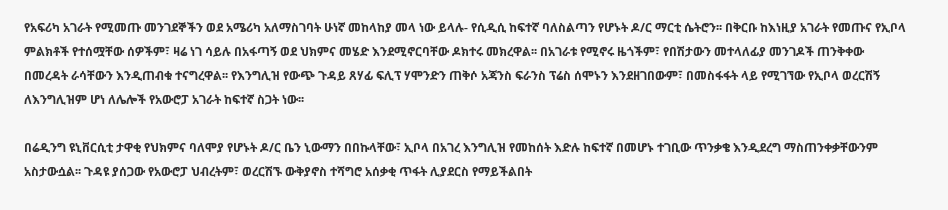የአፍሪካ አገራት የሚመጡ መንገደኞችን ወደ አሜሪካ አለማስገባት ሁነኛ መከላከያ መላ ነው ይላሉ- የሲዲሲ ከፍተኛ ባለስልጣን የሆኑት ዶ/ር ማርቲ ሴትሮን፡፡ በቅርቡ ከእነዚያ አገራት የመጡና የኢቦላ ምልክቶች የተሰሟቸው ሰዎችም፣ ዛሬ ነገ ሳይሉ በአፋጣኝ ወደ ህክምና መሄድ እንደሚኖርባቸው ዶክተሩ መክረዋል፡፡ በአገራቱ የሚኖሩ ዜጎችም፣ የበሽታውን መተላለፊያ መንገዶች ጠንቅቀው በመረዳት ራሳቸውን እንዲጠብቁ ተናግረዋል፡፡ የእንግሊዝ የውጭ ጉዳይ ጸሃፊ ፍሊፕ ሃሞንድን ጠቅሶ አጃንስ ፍራንስ ፕሬስ ሰሞኑን እንደዘገበውም፣ በመስፋፋት ላይ የሚገኘው የኢቦላ ወረርሽኝ ለእንግሊዝም ሆነ ለሌሎች የአውሮፓ አገራት ከፍተኛ ስጋት ነው፡፡

በሬዲንግ ዩኒቨርሲቲ ታዋቂ የህክምና ባለሞያ የሆኑት ዶ/ር ቤን ኒውማን በበኩላቸው፣ ኢቦላ በአገረ እንግሊዝ የመከሰት እድሉ ከፍተኛ በመሆኑ ተገቢው ጥንቃቄ እንዲደረግ ማስጠንቀቃቸውንም አስታውሷል፡፡ ጉዳዩ ያሰጋው የአውሮፓ ህብረትም፣ ወረርሽኙ ውቅያኖስ ተሻግሮ አሰቃቂ ጥፋት ሊያደርስ የማይችልበት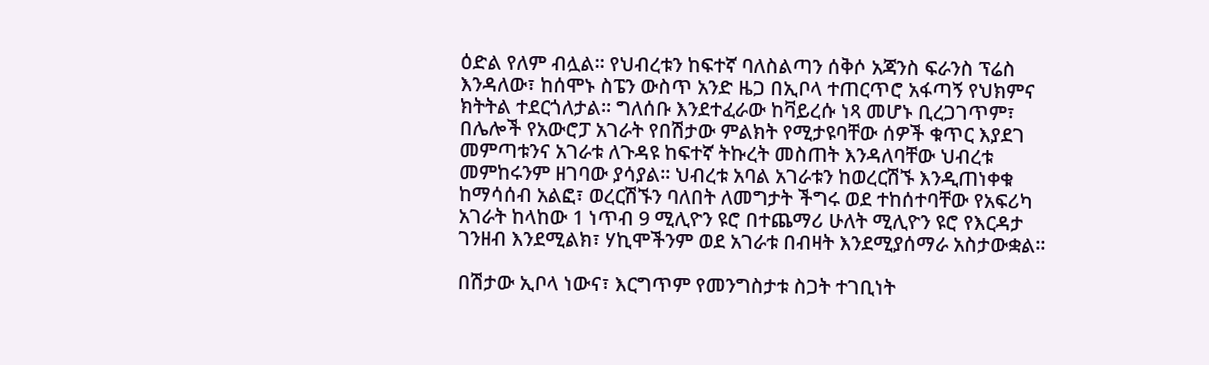ዕድል የለም ብሏል፡፡ የህብረቱን ከፍተኛ ባለስልጣን ሰቅሶ አጃንስ ፍራንስ ፕሬስ እንዳለው፣ ከሰሞኑ ስፔን ውስጥ አንድ ዜጋ በኢቦላ ተጠርጥሮ አፋጣኝ የህክምና ክትትል ተደርጎለታል፡፡ ግለሰቡ እንደተፈራው ከቫይረሱ ነጻ መሆኑ ቢረጋገጥም፣ በሌሎች የአውሮፓ አገራት የበሽታው ምልክት የሚታዩባቸው ሰዎች ቁጥር እያደገ መምጣቱንና አገራቱ ለጉዳዩ ከፍተኛ ትኩረት መስጠት እንዳለባቸው ህብረቱ መምከሩንም ዘገባው ያሳያል፡፡ ህብረቱ አባል አገራቱን ከወረርሽኙ እንዲጠነቀቁ ከማሳሰብ አልፎ፣ ወረርሽኙን ባለበት ለመግታት ችግሩ ወደ ተከሰተባቸው የአፍሪካ አገራት ከላከው 1 ነጥብ 9 ሚሊዮን ዩሮ በተጨማሪ ሁለት ሚሊዮን ዩሮ የእርዳታ ገንዘብ እንደሚልክ፣ ሃኪሞችንም ወደ አገራቱ በብዛት እንደሚያሰማራ አስታውቋል፡፡

በሽታው ኢቦላ ነውና፣ እርግጥም የመንግስታቱ ስጋት ተገቢነት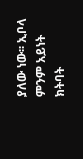ያለው ነው፡፡ ኢቦላ ምንም አይነት ክትባት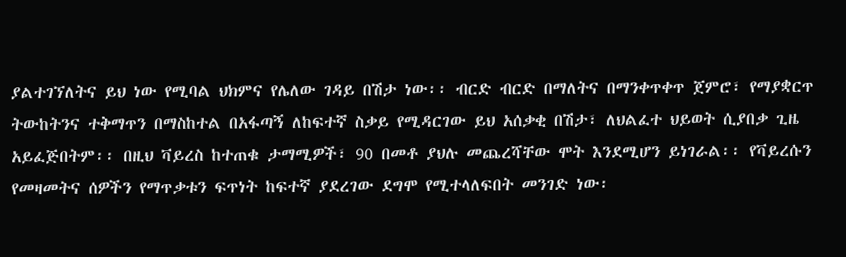ያልተገኘለትና ይህ ነው የሚባል ህክምና የሌለው ገዳይ በሽታ ነው፡፡ ብርድ ብርድ በማለትና በማንቀጥቀጥ ጀምሮ፣ የማያቋርጥ ትውከትንና ተቅማጥን በማስከተል በአፋጣኝ ለከፍተኛ ስቃይ የሚዳርገው ይህ አሰቃቂ በሽታ፣ ለህልፈተ ህይወት ሲያበቃ ጊዜ አይፈጅበትም፡፡ በዚህ ቫይረስ ከተጠቁ ታማሚዎች፣ 90 በመቶ ያህሉ መጨረሻቸው ሞት እንደሚሆን ይነገራል፡፡ የቫይረሱን የመዛመትና ሰዎችን የማጥቃቱን ፍጥነት ከፍተኛ ያደረገው ደግሞ የሚተላለፍበት መንገድ ነው፡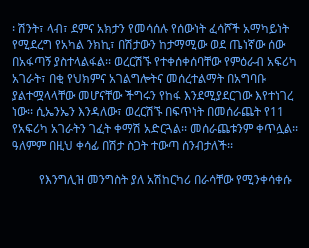፡ ሽንት፣ ላብ፣ ደምና አክታን የመሳሰሉ የሰውነት ፈሳሾች አማካይነት የሚደረግ የአካል ንክኪ፣ በሽታውን ከታማሚው ወደ ጤነኛው ሰው በአፋጣኝ ያስተላልፋል፡፡ ወረርሽኙ የተቀሰቀሰባቸው የምዕራብ አፍሪካ አገራት፣ በቂ የህክምና አገልግሎትና መሰረተልማት በአግባቡ ያልተሟላላቸው መሆናቸው ችግሩን የከፋ እንደሚያደርገው እየተነገረ ነው፡፡ ሲኤንኤን እንዳለው፣ ወረርሽኙ በፍጥነት በመሰራጨት የ11 የአፍሪካ አገራትን ገፈት ቀማሽ አድርጓል፡፡ መሰራጨቱንም ቀጥሏል፡፡ ዓለምም በዚህ ቀሳፊ በሽታ ስጋት ተውጣ ሰንብታለች፡፡

         የእንግሊዝ መንግስት ያለ አሽከርካሪ በራሳቸው የሚንቀሳቀሱ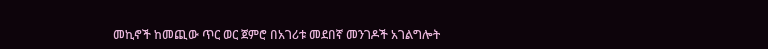መኪኖች ከመጪው ጥር ወር ጀምሮ በአገሪቱ መደበኛ መንገዶች አገልግሎት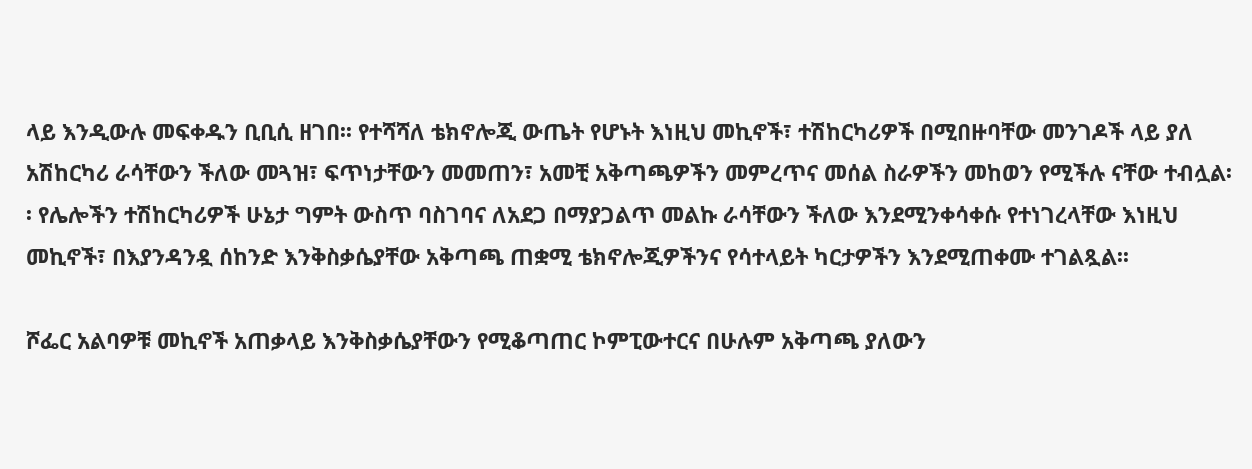ላይ እንዲውሉ መፍቀዱን ቢቢሲ ዘገበ፡፡ የተሻሻለ ቴክኖሎጂ ውጤት የሆኑት እነዚህ መኪኖች፣ ተሽከርካሪዎች በሚበዙባቸው መንገዶች ላይ ያለ አሽከርካሪ ራሳቸውን ችለው መጓዝ፣ ፍጥነታቸውን መመጠን፣ አመቺ አቅጣጫዎችን መምረጥና መሰል ስራዎችን መከወን የሚችሉ ናቸው ተብሏል፡፡ የሌሎችን ተሽከርካሪዎች ሁኔታ ግምት ውስጥ ባስገባና ለአደጋ በማያጋልጥ መልኩ ራሳቸውን ችለው እንደሚንቀሳቀሱ የተነገረላቸው እነዚህ መኪኖች፣ በእያንዳንዷ ሰከንድ እንቅስቃሴያቸው አቅጣጫ ጠቋሚ ቴክኖሎጂዎችንና የሳተላይት ካርታዎችን እንደሚጠቀሙ ተገልጿል፡፡

ሾፌር አልባዎቹ መኪኖች አጠቃላይ እንቅስቃሴያቸውን የሚቆጣጠር ኮምፒውተርና በሁሉም አቅጣጫ ያለውን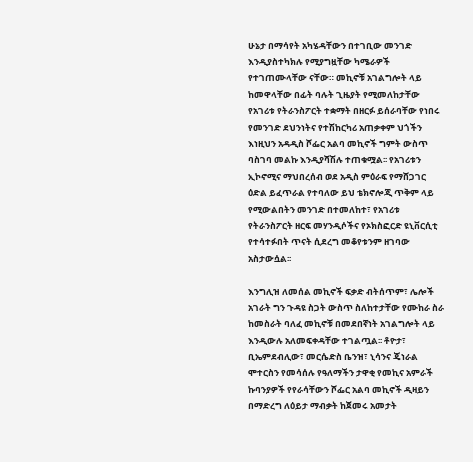ሁኔታ በማሳየት አካሄዳቸውን በተገቢው መንገድ እንዲያስተካክሉ የሚያግዟቸው ካሜራዎች የተገጠሙላቸው ናቸው። መኪኖቹ አገልግሎት ላይ ከመዋላቸው በፊት ባሉት ጊዜያት የሚመለከታቸው የአገሪቱ የትራንስፖርት ተቋማት በዘርፉ ይሰራባቸው የነበሩ የመንገድ ደህንነትና የተሽከርካሪ አጠቃቀም ህጎችን እነዚህን አዳዲስ ሾፌር አልባ መኪኖች ግምት ውስጥ ባስገባ መልኩ እንዲያሻሽሉ ተጠቁሟል፡፡ የአገሪቱን ኢኮኖሚና ማህበረሰብ ወደ አዲስ ምዕራፍ የማሸጋገር ዕድል ይፈጥራል የተባለው ይህ ቴክኖሎጂ ጥቅም ላይ የሚውልበትን መንገድ በተመለከተ፣ የአገሪቱ የትራንስፖርት ዘርፍ መሃንዲሶችና የኦክስፎርድ ዩኒቨርሲቲ የተሳተፉበት ጥናት ሲደረግ መቆየቱንም ዘገባው አስታውሷል፡፡

እንግሊዝ ለመሰል መኪኖች ፍቃድ ብትሰጥም፣ ሌሎች አገራት ግን ጉዳዩ ስጋት ውስጥ ስለከተታቸው የሙከራ ስራ ከመስራት ባለፈ መኪኖቹ በመደበኛነት አገልግሎት ላይ እንዲውሉ አለመፍቀዳቸው ተገልጧል፡፡ ቶዮታ፣ ቢኤምደብሊው፣ መርሴድስ ቤንዝ፣ ኒሳንና ጄነራል ሞተርስን የመሳሰሉ የዓለማችን ታዋቂ የመኪና አምራች ኩባንያዎች የየራሳቸውን ሾፌር አልባ መኪኖች ዲዛይን በማድረግ ለዕይታ ማብቃት ከጀመሩ አመታት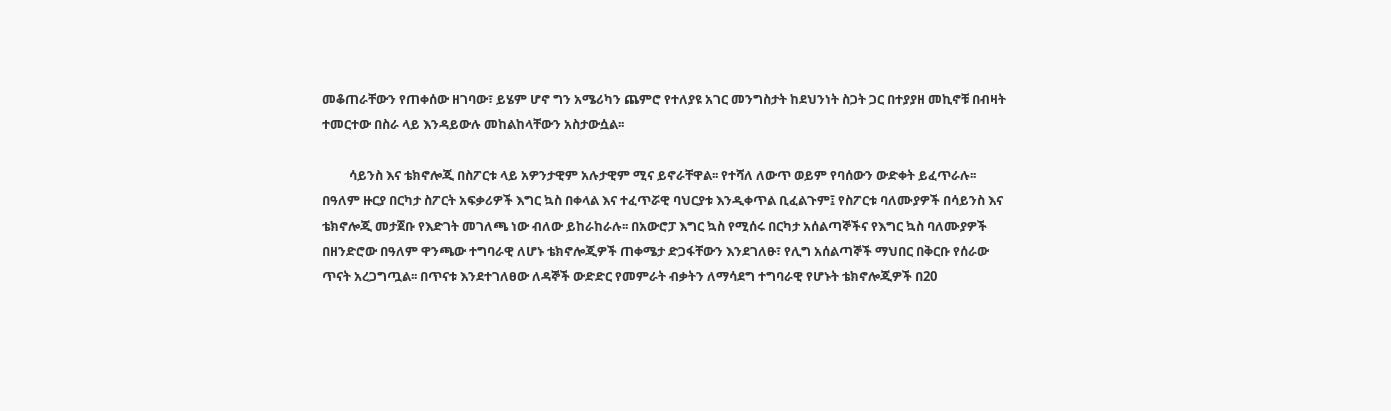መቆጠራቸውን የጠቀሰው ዘገባው፣ ይሄም ሆኖ ግን አሜሪካን ጨምሮ የተለያዩ አገር መንግስታት ከደህንነት ስጋት ጋር በተያያዘ መኪኖቹ በብዛት ተመርተው በስራ ላይ እንዳይውሉ መከልከላቸውን አስታውሷል፡፡

         ሳይንስ እና ቴክኖሎጂ በስፖርቱ ላይ አዎንታዊም አሉታዊም ሚና ይኖራቸዋል፡፡ የተሻለ ለውጥ ወይም የባሰውን ውድቀት ይፈጥራሉ፡፡ በዓለም ዙርያ በርካታ ስፖርት አፍቃሪዎች እግር ኳስ በቀላል እና ተፈጥሯዊ ባህርያቱ እንዲቀጥል ቢፈልጉም፤ የስፖርቱ ባለሙያዎች በሳይንስ እና ቴክኖሎጂ መታጀቡ የእድገት መገለጫ ነው ብለው ይከራከራሉ፡፡ በአውሮፓ እግር ኳስ የሚሰሩ በርካታ አሰልጣኞችና የእግር ኳስ ባለሙያዎች በዘንድሮው በዓለም ዋንጫው ተግባራዊ ለሆኑ ቴክኖሎጂዎች ጠቀሜታ ድጋፋቸውን እንደገለፁ፣ የሊግ አሰልጣኞች ማህበር በቅርቡ የሰራው ጥናት አረጋግጧል፡፡ በጥናቱ እንደተገለፀው ለዳኞች ውድድር የመምራት ብቃትን ለማሳደግ ተግባራዊ የሆኑት ቴክኖሎጂዎች በ20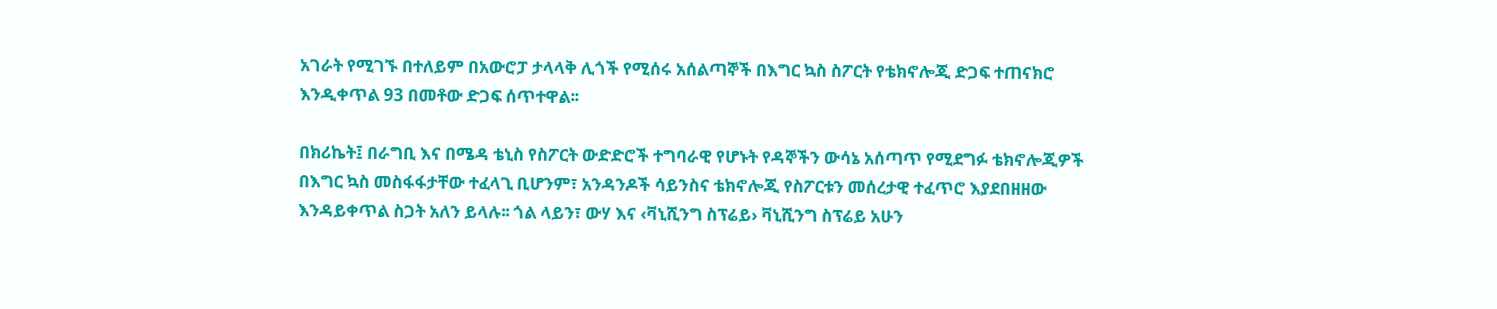አገራት የሚገኙ በተለይም በአውሮፓ ታላላቅ ሊጎች የሚሰሩ አሰልጣኞች በእግር ኳስ ስፖርት የቴክኖሎጂ ድጋፍ ተጠናክሮ እንዲቀጥል 93 በመቶው ድጋፍ ሰጥተዋል፡፡

በክሪኬት፤ በራግቢ እና በሜዳ ቴኒስ የስፖርት ውድድሮች ተግባራዊ የሆኑት የዳኞችን ውሳኔ አሰጣጥ የሚደግፉ ቴክኖሎጂዎች በእግር ኳስ መስፋፋታቸው ተፈላጊ ቢሆንም፣ አንዳንዶች ሳይንስና ቴክኖሎጂ የስፖርቱን መሰረታዊ ተፈጥሮ እያደበዘዘው እንዳይቀጥል ስጋት አለን ይላሉ፡፡ ጎል ላይን፣ ውሃ እና ‹ቫኒሺንግ ስፕሬይ› ቫኒሺንግ ስፕሬይ አሁን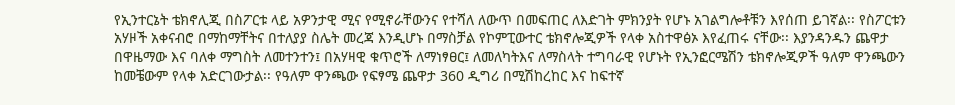የኢንተርኔት ቴክኖሊጂ በስፖርቱ ላይ አዎንታዊ ሚና የሚኖራቸውንና የተሻለ ለውጥ በመፍጠር ለእድገት ምክንያት የሆኑ አገልግሎቶቹን እየሰጠ ይገኛል፡፡ የስፖርቱን አሃዞች አቀናብሮ በማከማቸትና በተለያያ ስሌት መረጃ እንዲሆኑ በማስቻል የኮምፒውተር ቴክኖሎጂዎች የላቀ አስተዋፅኦ እየፈጠሩ ናቸው፡፡ እያንዳንዱን ጨዋታ በዋዜማው እና ባለቀ ማግስት ለመተንተን፤ በአሃዛዊ ቁጥሮች ለማነፃፀር፤ ለመለካትእና ለማስላት ተግባራዊ የሆኑት የኢንፎርሜሽን ቴክኖሎጂዎች ዓለም ዋንጫውን ከመቼውም የላቀ አድርገውታል፡፡ የዓለም ዋንጫው የፍፃሜ ጨዋታ 360 ዲግሪ በሚሽከረከር እና ከፍተኛ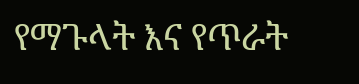የማጉላት እና የጥራት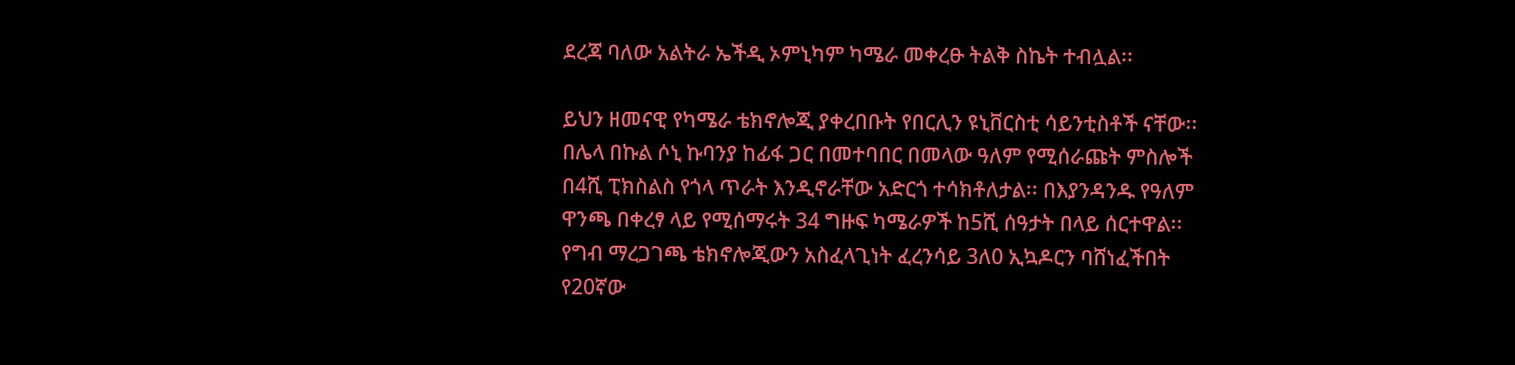ደረጃ ባለው አልትራ ኤችዲ ኦምኒካም ካሜራ መቀረፁ ትልቅ ስኬት ተብሏል፡፡

ይህን ዘመናዊ የካሜራ ቴክኖሎጂ ያቀረበቡት የበርሊን ዩኒቨርስቲ ሳይንቲስቶች ናቸው፡፡ በሌላ በኩል ሶኒ ኩባንያ ከፊፋ ጋር በመተባበር በመላው ዓለም የሚሰራጩት ምስሎች በ4ሺ ፒክስልስ የጎላ ጥራት እንዲኖራቸው አድርጎ ተሳክቶለታል፡፡ በእያንዳንዱ የዓለም ዋንጫ በቀረፃ ላይ የሚሰማሩት 34 ግዙፍ ካሜራዎች ከ5ሺ ሰዓታት በላይ ሰርተዋል፡፡ የግብ ማረጋገጫ ቴክኖሎጂውን አስፈላጊነት ፈረንሳይ 3ለ0 ኢኳዶርን ባሸነፈችበት የ20ኛው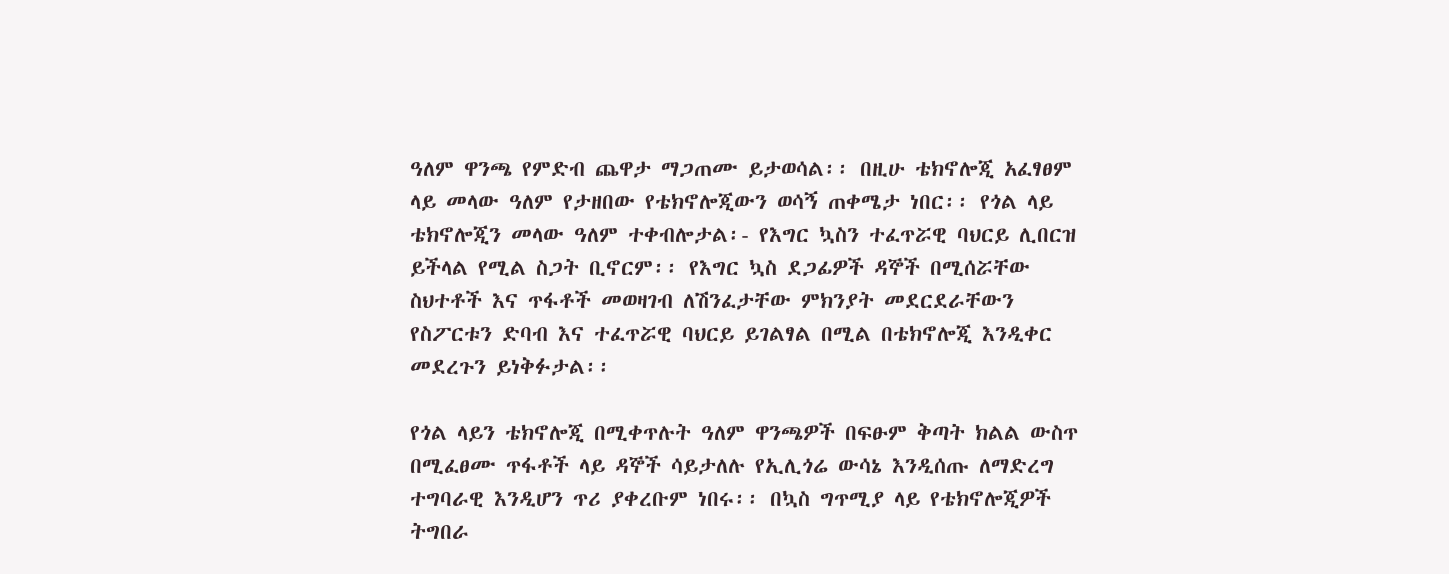ዓለም ዋንጫ የምድብ ጨዋታ ማጋጠሙ ይታወሳል፡፡ በዚሁ ቴክኖሎጂ አፈፃፀም ላይ መላው ዓለም የታዘበው የቴክኖሎጂውን ወሳኝ ጠቀሜታ ነበር፡፡ የጎል ላይ ቴክኖሎጂን መላው ዓለም ተቀብሎታል፡- የእግር ኳስን ተፈጥሯዊ ባህርይ ሊበርዝ ይችላል የሚል ስጋት ቢኖርም፡፡ የእግር ኳስ ደጋፊዎች ዳኞች በሚሰሯቸው ስህተቶች እና ጥፋቶች መወዛገብ ለሽንፈታቸው ምክንያት መደርደራቸውን የስፖርቱን ድባብ እና ተፈጥሯዊ ባህርይ ይገልፃል በሚል በቴክኖሎጂ እንዲቀር መደረጉን ይነቅፉታል፡፡

የጎል ላይን ቴክኖሎጂ በሚቀጥሉት ዓለም ዋንጫዎች በፍፁም ቅጣት ክልል ውስጥ በሚፈፀሙ ጥፋቶች ላይ ዳኞች ሳይታለሉ የኢሊጎሬ ውሳኔ እንዲሰጡ ለማድረግ ተግባራዊ እንዲሆን ጥሪ ያቀረቡም ነበሩ፡፡ በኳስ ግጥሚያ ላይ የቴክኖሎጂዎች ትግበራ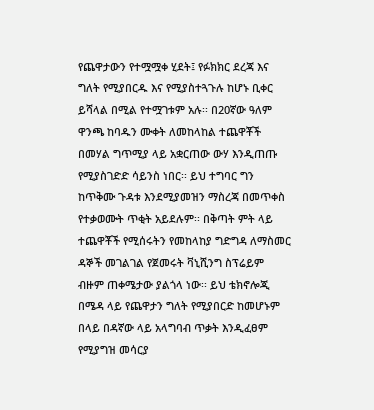የጨዋታውን የተሟሟቀ ሂደት፤ የፉክክር ደረጃ እና ግለት የሚያበርዱ እና የሚያስተጓጉሉ ከሆኑ ቢቀር ይሻላል በሚል የተሟገቱም አሉ፡፡ በ20ኛው ዓለም ዋንጫ ከባዱን ሙቀት ለመከላከል ተጨዋቾች በመሃል ግጥሚያ ላይ አቋርጠው ውሃ እንዲጠጡ የሚያስገድድ ሳይንስ ነበር፡፡ ይህ ተግባር ግን ከጥቅሙ ጉዳቱ እንደሚያመዝን ማስረጃ በመጥቀስ የተቃወሙት ጥቂት አይደሉም፡፡ በቅጣት ምት ላይ ተጨዋቾች የሚሰሩትን የመከላከያ ግድግዳ ለማስመር ዳኞች መገልገል የጀመሩት ቫኒሺንግ ስፕሬይም ብዙም ጠቀሜታው ያልጎላ ነው፡፡ ይህ ቴክኖሎጂ በሜዳ ላይ የጨዋታን ግለት የሚያበርድ ከመሆኑም በላይ በዳኛው ላይ አላግባብ ጥቃት እንዲፈፀም የሚያግዝ መሳርያ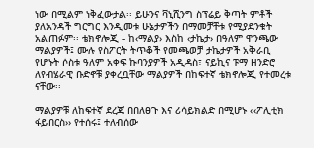ነው በሚልም ነቅፈውታል፡፡ ይሁንና ቫኒሺንግ ስፕሬይ ቅጣት ምቶች ያለአንዳች ግርግር እንዲመቱ ሁኔታዎችን በማመቻቸቱ የሚያደንቁት አልጠፉም፡፡ ቴክኖሎጂ - ከ‹ማልያ› እስከ ‹ታኬታ› በዓለም ዋንጫው ማልያዎች፤ ሙሉ የስፖርት ትጥቆች የመጫወቻ ታኬታዎች አቅራቢ የሆኑት ሶስቱ ዓለም አቀፍ ኩባንያዎች አዲዳስ፣ ናይኪና ፑማ ዘንድሮ ለየብሄራዊ ቡድኖቹ ያቀረቧቸው ማልያዎች በከፍተኛ ቴክኖሎጂ የተመረቱ ናቸው፡፡

ማልያዎቹ ለከፍተኛ ደረጃ በበለፀጉ እና ሪሳይክልድ በሚሆኑ ‹‹ፖሊቲክ ፋይበርስ›› የተሰሩ፤ ተለብሰው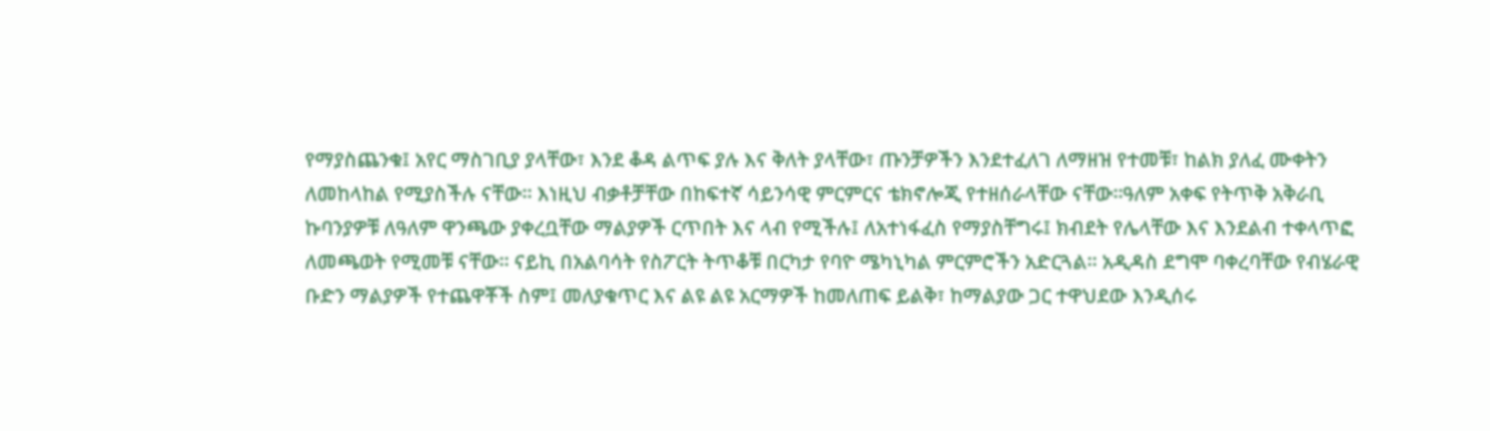የማያስጨንቁ፤ አየር ማስገቢያ ያላቸው፣ እንደ ቆዳ ልጥፍ ያሉ እና ቅለት ያላቸው፣ ጡንቻዎችን እንደተፈለገ ለማዘዝ የተመቹ፣ ከልክ ያለፈ ሙቀትን ለመከላከል የሚያስችሉ ናቸው፡፡ እነዚህ ብቃቶቻቸው በከፍተኛ ሳይንሳዊ ምርምርና ቴክኖሎጂ የተዘሰራላቸው ናቸው፡፡ዓለም አቀፍ የትጥቅ አቅራቢ ኩባንያዎቹ ለዓለም ዋንጫው ያቀረቧቸው ማልያዎች ርጥበት እና ላብ የሚችሉ፤ ለአተነፋፈስ የማያስቸግሩ፤ ክብደት የሌላቸው እና እንደልብ ተቀላጥፎ ለመጫወት የሚመቹ ናቸው፡፡ ናይኪ በአልባሳት የስፖርት ትጥቆቹ በርካታ የባዮ ሜካኒካል ምርምሮችን አድርጓል፡፡ አዲዳስ ደግሞ ባቀረባቸው የብሄራዊ ቡድን ማልያዎች የተጨዋቾች ስም፤ መለያቁጥር እና ልዩ ልዩ አርማዎች ከመለጠፍ ይልቅ፣ ከማልያው ጋር ተዋህደው እንዲሰሩ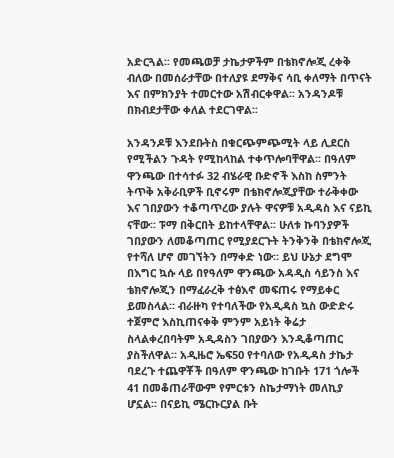አድርጓል፡፡ የመጫወቻ ታኬታዎችም በቴክኖሎጂ ረቀቅ ብለው በመሰራታቸው በተለያዩ ደማቅና ሳቢ ቀለማት በጥናት እና በምክንያት ተመርተው አሽብርቀዋል፡፡ አንዳንዶቹ በክብደታቸው ቀለል ተደርገዋል፡፡

አንዳንዶቹ እንደቡትስ በቁርጭምጭሚት ላይ ሊደርስ የሚችልን ጉዳት የሚከላከል ተቀጥሎባቸዋል፡፡ በዓለም ዋንጫው በተሳተፉ 32 ብሄራዊ ቡድኖች እስከ ስምንት ትጥቅ አቅራቢዎች ቢኖሩም በቴክኖሎጂያቸው ተራቅቀው እና ገበያውን ተቆጣጥረው ያሉት ዋናዎቹ አዲዳስ እና ናይኪ ናቸው፡፡ ፑማ በቅርበት ይከተላቸዋል፡፡ ሁለቱ ኩባንያዎች ገበያውን ለመቆጣጠር የሚያደርጉት ትንቅንቅ በቴክኖሎጂ የተሻለ ሆኖ መገኘትን በማቀድ ነው፡፡ ይህ ሁኔታ ደግሞ በእግር ኳሱ ላይ በየዓለም ዋንጫው አዳዲስ ሳይንስ እና ቴክኖሎጂን በማፈራረቅ ተፅእኖ መፍጠሩ የማይቀር ይመስላል፡፡ ብራዙካ የተባለችው የአዲዳስ ኳስ ውድድሩ ተጀምሮ እስኪጠናቀቅ ምንም አይነት ቅሬታ ስላልቀረበባትም አዲዳስን ገበያውን እንዲቆጣጠር ያስችለዋል፡፡ አዲዜሮ ኤፍ50 የተባለው የአዲዳስ ታኬታ ባደረጉ ተጨዋቾች በዓለም ዋንጫው ከገቡት 171 ጎሎች 41 በመቆጠራቸውም የምርቱን ስኬታማነት መለኪያ ሆኗል፡፡ በናይኪ ሜርኩርያል ቡት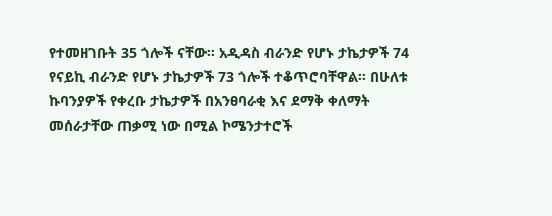የተመዘገቡት 35 ጎሎች ናቸው፡፡ አዲዳስ ብራንድ የሆኑ ታኬታዎች 74 የናይኪ ብራንድ የሆኑ ታኬታዎች 73 ጎሎች ተቆጥሮባቸዋል፡፡ በሁለቱ ኩባንያዎች የቀረቡ ታኬታዎች በአንፀባራቂ እና ደማቅ ቀለማት መሰራታቸው ጠቃሚ ነው በሚል ኮሜንታተሮች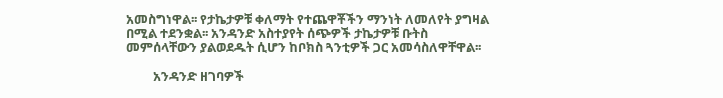አመስግነዋል፡፡ የታኬታዎቹ ቀለማት የተጨዋቾችን ማንነት ለመለየት ያግዛል በሚል ተደንቋል፡፡ አንዳንድ አስተያየት ሰጭዎች ታኬታዎቹ ቡትስ መምሰላቸውን ያልወደዱት ሲሆን ከቦክስ ጓንቲዎች ጋር አመሳስለዋቸዋል፡፡

         አንዳንድ ዘገባዎች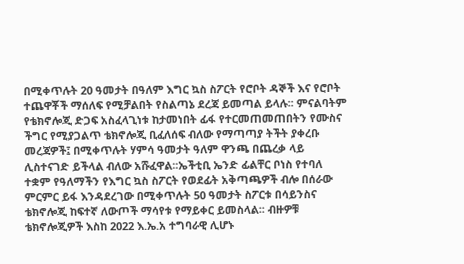በሚቀጥሉት 20 ዓመታት በዓለም እግር ኳስ ስፖርት የሮቦት ዳኞች እና የሮቦት ተጨዋቾች ማሰለፍ የሚቻልበት የስልጣኔ ደረጃ ይመጣል ይላሉ፡፡ ምናልባትም የቴክኖሎጂ ድጋፍ አስፈላጊነቱ ከታመነበት ፊፋ የተርመጠመጠበትን የሙስና ችግር የሚያጋልጥ ቴክኖሎጂ ቢፈለሰፍ ብለው የማጣጣያ ትችት ያቀረቡ መረጃዎች፤ በሚቀጥሉት ሃምሳ ዓመታት ዓለም ዋንጫ በጨረቃ ላይ ሊስተናገድ ይችላል ብለው አሹፈዋል፡፡ኤችቲቢ ኤንድ ፊልቸር ቦነስ የተባለ ተቋም የዓለማችን የእግር ኳስ ስፖርት የወደፊት አቅጣጫዎች ብሎ በሰራው ምርምር ይፋ እንዳደረገው በሚቀጥሉት 50 ዓመታት ስፖርቱ በሳይንስና ቴክኖሎጂ ከፍተኛ ለውጦች ማሳየቱ የማይቀር ይመስላል፡፡ ብዙዎቹ ቴክኖሎጂዎች እስከ 2022 እ.ኤ.አ ተግባራዊ ሊሆኑ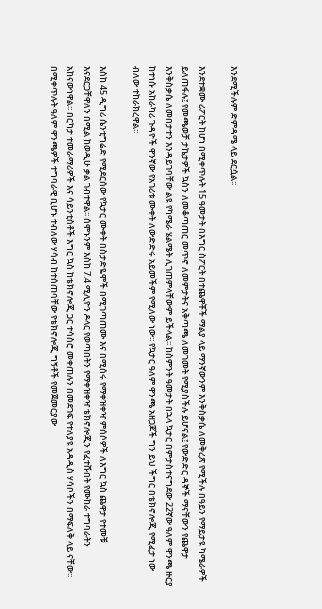እንደሚችሉም ድምዳሜ ላይ ደርሷል፡፡

እንደተቋሙ ሪፖርት ከሆነ በሚቀጥሉት 15 ዓመታት በእግር ስፖርት በተጨዋቾች ማልያ ላይ ማንኛውንም እንቅስቃሴ ለመቅረጽ የሚችሉ በዓይን የማይታዩ ካሜራዎች ይለጠፋሉ፤ የመጫወቻ ታኬታዎች ኳስን ለመቆጣጠር መጥኖ ለመምታትና አቅጣጫ ለመገመት የሚያስችሉ ይሆናል፤ የውድድር ዳኞች ማናቸውን የጨዋታ እንቅስቃሴ ለመበታተን እንዳይገባቸው ልዩ የካሜራ ሄልሜት ሊገጠምላቸውም ይችላል፡፡ ከስምንት ዓመታት በኋላ ኳታር በምታስተናግደው 22ኛው ዓለም ዋንጫ ዙርያ ከተነሱ አከራካሪ ጉዳዮች ዋንኛው የአገሪቱ ሙቀት ለውድድሩ አይመችም የሚለው ነው፡፡ የኳታር ዓለም ዋንጫ አዘጋጆች ግን ይህ ችግር በቴክኖሎጂ የሚፈታ ነው ብለው ተከራክረዋል፡፡

እስከ 45 ዲግሪ ሴንቲግሬድ የሚደርሰው የኳታር ሙቀት በስታድዬሞች በሚገጣጠሙ እና በሚሰሩ የማቀዝቀዣ ምሰሶዎች ለእግር ኳስ ጨዋታ የተመቹ እናደርጋቸዋለን በሚል ከወዲሁ ቃል ገብተዋል፡፡ ሰሞኑንም እስከ 7.4 ሚሊዮን ዶላር የወጣበትን የማቀዝቀዣ ቴክኖሎጂን የፈተሹበት የሙከራ ተግባራትን አከናውነዋል፡፡ በርካታ ተመራማሪዎች እና ሳይንቲስቶች እግር ኳስ ከቴክኖሎጂ ጋር ተሳስሮ መቀጠሉን በመደገፍ የተለያዩ አዳዲስ ሃሳቦችን በማፍለቅ ላይ ናቸው፡፡ በሚቀጥሉት ዓለም ዋንጫዎች ተግባራዊ ቢሆኑ ተብለው ሃሳብ ከተሰጠባቸው የቴክኖሎጂ ግኝቶች የመጀመርያው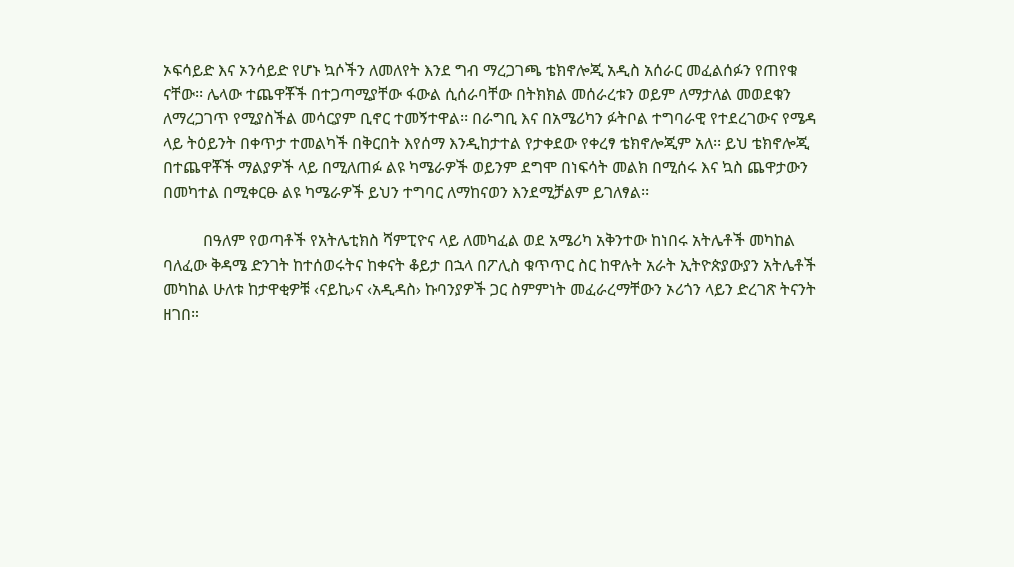ኦፍሳይድ እና ኦንሳይድ የሆኑ ኳሶችን ለመለየት እንደ ግብ ማረጋገጫ ቴክኖሎጂ አዲስ አሰራር መፈልሰፉን የጠየቁ ናቸው፡፡ ሌላው ተጨዋቾች በተጋጣሚያቸው ፋውል ሲሰራባቸው በትክክል መሰራረቱን ወይም ለማታለል መወደቁን ለማረጋገጥ የሚያስችል መሳርያም ቢኖር ተመኝተዋል፡፡ በራግቢ እና በአሜሪካን ፉትቦል ተግባራዊ የተደረገውና የሜዳ ላይ ትዕይንት በቀጥታ ተመልካች በቅርበት እየሰማ እንዲከታተል የታቀደው የቀረፃ ቴክኖሎጂም አለ፡፡ ይህ ቴክኖሎጂ በተጨዋቾች ማልያዎች ላይ በሚለጠፉ ልዩ ካሜራዎች ወይንም ደግሞ በነፍሳት መልክ በሚሰሩ እና ኳስ ጨዋታውን በመካተል በሚቀርፁ ልዩ ካሜራዎች ይህን ተግባር ለማከናወን እንደሚቻልም ይገለፃል፡፡

          በዓለም የወጣቶች የአትሌቲክስ ሻምፒዮና ላይ ለመካፈል ወደ አሜሪካ አቅንተው ከነበሩ አትሌቶች መካከል ባለፈው ቅዳሜ ድንገት ከተሰወሩትና ከቀናት ቆይታ በኋላ በፖሊስ ቁጥጥር ስር ከዋሉት አራት ኢትዮጵያውያን አትሌቶች መካከል ሁለቱ ከታዋቂዎቹ ‹ናይኪ›ና ‹አዲዳስ› ኩባንያዎች ጋር ስምምነት መፈራረማቸውን ኦሪጎን ላይን ድረገጽ ትናንት ዘገበ።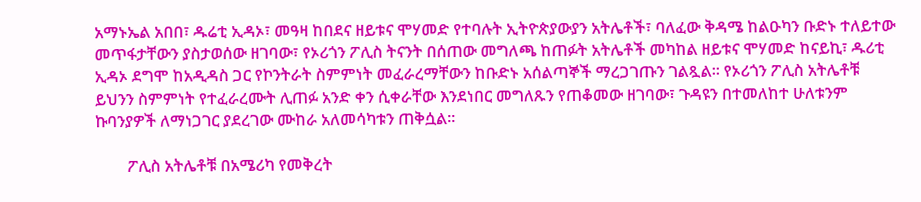አማኑኤል አበበ፣ ዱሬቲ ኢዳኦ፣ መዓዛ ከበደና ዘይቱና ሞሃመድ የተባሉት ኢትዮጵያውያን አትሌቶች፣ ባለፈው ቅዳሜ ከልዑካን ቡድኑ ተለይተው መጥፋታቸውን ያስታወሰው ዘገባው፣ የኦሪጎን ፖሊስ ትናንት በሰጠው መግለጫ ከጠፉት አትሌቶች መካከል ዘይቱና ሞሃመድ ከናይኪ፣ ዱሪቲ ኢዳኦ ደግሞ ከአዲዳስ ጋር የኮንትራት ስምምነት መፈራረማቸውን ከቡድኑ አሰልጣኞች ማረጋገጡን ገልጿል፡፡ የኦሪጎን ፖሊስ አትሌቶቹ ይህንን ስምምነት የተፈራረሙት ሊጠፉ አንድ ቀን ሲቀራቸው እንደነበር መግለጹን የጠቆመው ዘገባው፣ ጉዳዩን በተመለከተ ሁለቱንም ኩባንያዎች ለማነጋገር ያደረገው ሙከራ አለመሳካቱን ጠቅሷል፡፡

        ፖሊስ አትሌቶቹ በአሜሪካ የመቅረት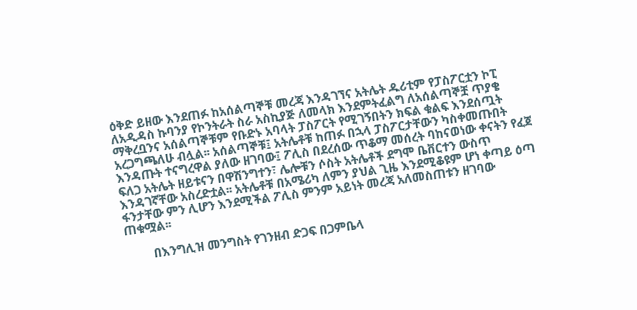ዕቅድ ይዘው እንደጠፉ ከአሰልጣኞቹ መረጃ እንዳገኘና አትሌት ዱሪቲም የፓስፖርቷን ኮፒ ለአዲዳስ ኩባንያ የኮንትራት ስራ አስኪያጅ ለመላክ እንደምትፈልግ ለአሰልጣኞቿ ጥያቄ ማቅረቧንና አሰልጣኞቹም የቡድኑ አባላት ፓስፖርት የሚገኝበትን ክፍል ቁልፍ እንደሰጧት አረጋግጫለሁ ብሏል፡፡ አሰልጣኞቹ፤ አትሌቶቹ ከጠፉ በኋላ ፓስፖርታቸውን ካስቀመጡበት እንዳጡት ተናግረዋል ያለው ዘገባው፤ ፖሊስ በደረሰው ጥቆማ መሰረት ባከናወነው ቀናትን የፈጀ ፍለጋ አትሌት ዘይቱናን በዋሽንግተን፣ ሌሎቹን ሶስት አትሌቶች ደግሞ ቤቨርተን ውስጥ እንዳገኛቸው አስረድቷል፡፡ አትሌቶቹ በአሜሪካ ለምን ያህል ጊዜ እንደሚቆዩም ሆነ ቀጣይ ዕጣ ፋንታቸው ምን ሊሆን እንደሚችል ፖሊስ ምንም አይነት መረጃ አለመስጠቱን ዘገባው ጠቁሟል፡፡

         በእንግሊዝ መንግስት የገንዘብ ድጋፍ በጋምቤላ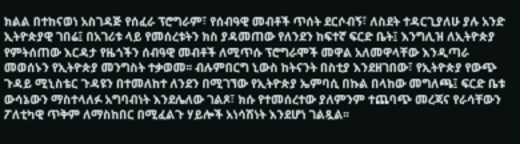ክልል በተከናወነ አስገዳጅ የሰፈራ ፕሮግራም፣ የሰብዓዊ መብቶች ጥሰት ደርሶብኝ፣ ለስደት ተዳርጊያለሁ ያሉ አንድ ኢትዮጵያዊ ገበሬ፤ በአገሪቱ ላይ የመሰረቱትን ክስ ያዳመጠው የለንደን ከፍተኛ ፍርድ ቤት፤ እንግሊዝ ለኢትዮጵያ የምትሰጠው እርዳታ የዜጎችን ሰብዓዊ መብቶች ለሚጥሱ ፕሮግራሞች መዋል አለመዋላቸው እንዲጣራ መወሰኑን የኢትዮጵያ መንግስት ተቃወመ፡፡ ብሉምበርግ ኒውስ ከትናንት በስቲያ እንደዘገበው፣ የኢትዮጵያ የውጭ ጉዳይ ሚኒስቴር ጉዳዩን በተመለከተ ለንደን በሚገኘው የኢትዮጵያ ኤምባሲ በኩል በላከው መግለጫ፤ ፍርድ ቤቱ ውሳኔውን ማስተላለፉ አግባብነት እንደሌለው ገልጾ፣ ክሱ የተመሰረተው ያለምንም ተጨባጭ መረጃና የራሳቸውን ፖለቲካዊ ጥቅም ለማስከበር በሚፈልጉ ሃይሎች አነሳሽነት እንደሆነ ገልጿል፡፡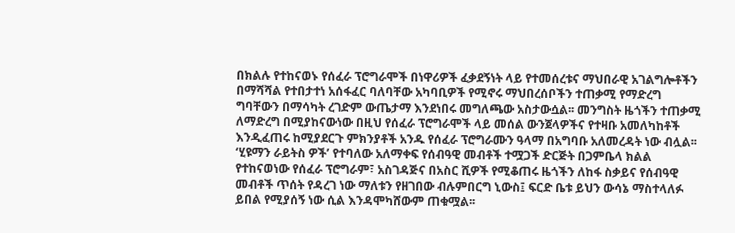በክልሉ የተከናወኑ የሰፈራ ፕሮግራሞች በነዋሪዎች ፈቃደኝነት ላይ የተመሰረቱና ማህበራዊ አገልግሎቶችን በማሻሻል የተበታተነ አሰፋፈር ባለባቸው አካባቢዎች የሚኖሩ ማህበረሰቦችን ተጠቃሚ የማድረግ ግባቸውን በማሳካት ረገድም ውጤታማ እንደነበሩ መግለጫው አስታውሷል፡፡ መንግስት ዜጎችን ተጠቃሚ ለማድረግ በሚያከናውነው በዚህ የሰፈራ ፕሮግራሞች ላይ መሰል ውንጀላዎችና የተዛቡ አመለካከቶች እንዲፈጠሩ ከሚያደርጉ ምክንያቶች አንዱ የሰፈራ ፕሮግራሙን ዓላማ በአግባቡ አለመረዳት ነው ብሏል፡፡ ‘ሂዩማን ራይትስ ዎች’ የተባለው አለማቀፍ የሰብዓዊ መብቶች ተሟጋች ድርጅት በጋምቤላ ክልል የተከናወነው የሰፈራ ፕሮግራም፣ አስገዳጅና በአስር ሺዎች የሚቆጠሩ ዜጎችን ለከፋ ስቃይና የሰብዓዊ መብቶች ጥሰት የዳረገ ነው ማለቱን የዘገበው ብሉምበርግ ኒውስ፤ ፍርድ ቤቱ ይህን ውሳኔ ማስተላለፉ ይበል የሚያሰኝ ነው ሲል እንዳሞካሸውም ጠቁሟል፡፡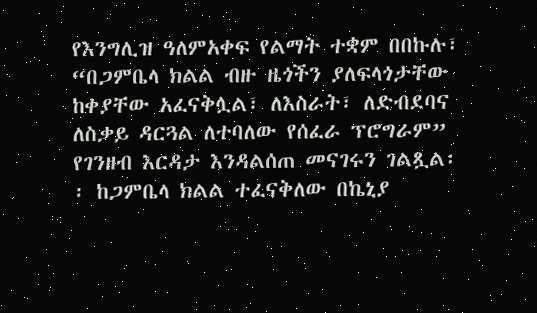የእንግሊዝ ዓለምአቀፍ የልማት ተቋም በበኩሉ፣ “በጋምቤላ ክልል ብዙ ዜጎችን ያለፍላጎታቸው ከቀያቸው አፈናቅሏል፣ ለእስራት፣ ለድብደባና ለስቃይ ዳርጓል ለተባለው የሰፈራ ፕሮግራም” የገንዘብ እርዳታ እንዳልሰጠ መናገሩን ገልጿል፡፡ ከጋምቤላ ክልል ተፈናቅለው በኬኒያ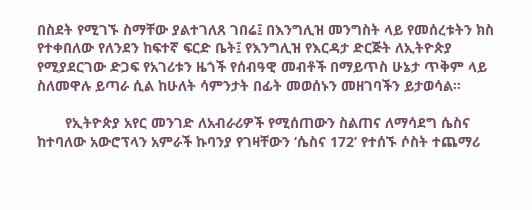በስደት የሚገኙ ስማቸው ያልተገለጸ ገበሬ፤ በእንግሊዝ መንግስት ላይ የመሰረቱትን ክስ የተቀበለው የለንደን ከፍተኛ ፍርድ ቤት፤ የእንግሊዝ የእርዳታ ድርጅት ለኢትዮጵያ የሚያደርገው ድጋፍ የአገሪቱን ዜጎች የሰብዓዊ መብቶች በማይጥስ ሁኔታ ጥቅም ላይ ስለመዋሉ ይጣራ ሲል ከሁለት ሳምንታት በፊት መወሰኑን መዘገባችን ይታወሳል፡፡

       የኢትዮጵያ አየር መንገድ ለአብራሪዎች የሚሰጠውን ስልጠና ለማሳደግ ሴስና ከተባለው አውሮፕላን አምራች ኩባንያ የገዛቸውን ‘ሴስና 172’ የተሰኙ ሶስት ተጨማሪ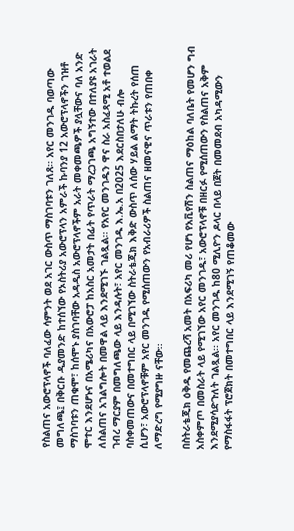የስልጠና አውሮፕላኖች ባለፈው ሳምንት ወደ አገር ውስጥ ማስገባቱን ገለጸ፡፡ አየር መንገዱ ባወጣው መግለጫ፤ በቅርቡ ዲያመንድ ከተሰኘው የኦስትሪያ አውሮፕላን አምራች ኩባንያ 12 አውሮፕላኖችን ገዝቶ ማስገባቱን ጠቁሞ፣ ከሰሞኑ ያስገባቸው አዳዲስ አውሮፕላኖችም አራት መቀመጫዎች ያሏቸውና ባለ አንድ ሞተር እንደሆኑና በአሜሪካና በአውሮፓ ከአስር አመታት በፊት የጥራት ማረጋገጫ አግኝተው በተለያዩ አገራት ለስልጠና አገልግሎት በመዋል ላይ እንደሚገኙ ገልጿል፡፡ የአየር መንገዱን ዋና ስራ አስፈጻሚ አቶ ተወልደ ገብረ ማርያም በመግለጫው ላይ እንዳሉት፣ አየር መንገዱ እ.ኤ.አ በ2025 እደርስበታለሁ ብሎ ባስቀመጠውና በመተግበር ላይ በሚገኘው ስትራቴጂክ እቅድ ውስጥ ለሰው ሃይል ልማት ትኩረት የሰጠ ሲሆን፣ አውሮፕላኖቹም አየር መንገዱ የሚሰጠውን የአብራሪዎች ስልጠና ዘመናዊና ጥራቱን የጠበቀ ለማድረግ የሚያግዙ ናቸው፡፡

በስትራቴጂክ ዕቅዱ የመጨረሻ አመት በአፍሪካ መሪ የሆነ የአቪየሽን ስልጠና ማዕከል ባለቤት የመሆን ግብ አስቀምጦ በመስራት ላይ የሚገኘው አየር መንገዱ፣ አውሮፕላኖቹ በዘርፉ የሚሰጠውን የስልጠና አቅም እንደሚያሳድጉለት ገልጿል፡፡ አየር መንገዱ ከ80 ሚሊዮን ዶላር በላይ በጀት በመመደብ አካዳሚውን የማስፋፋት ፕሮጀክት በመተግበር ላይ እንደሚገኝ የጠቆመው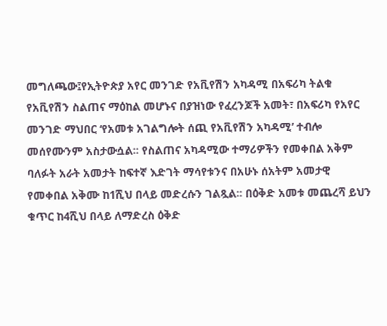መግለጫው፤የኢትዮጵያ አየር መንገድ የአቪየሽን አካዳሚ በአፍሪካ ትልቁ የአቪየሽን ስልጠና ማዕከል መሆኑና በያዝነው የፈረንጆች አመት፣ በአፍሪካ የአየር መንገድ ማህበር ‘የአመቱ አገልግሎት ሰጪ የአቪየሽን አካዳሚ’ ተብሎ መሰየሙንም አስታውሷል፡፡ የስልጠና አካዳሚው ተማሪዎችን የመቀበል አቅም ባለፉት አራት አመታት ከፍተኛ እድገት ማሳየቱንና በአሁኑ ሰአትም አመታዊ የመቀበል አቅሙ ከ1ሺህ በላይ መድረሱን ገልጿል፡፡ በዕቅድ አመቱ መጨረሻ ይህን ቁጥር ከ4ሺህ በላይ ለማድረስ ዕቅድ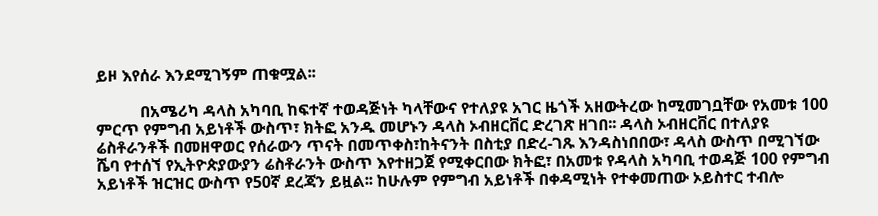ይዞ እየሰራ እንደሚገኝም ጠቁሟል፡፡

           በአሜሪካ ዳላስ አካባቢ ከፍተኛ ተወዳጅነት ካላቸውና የተለያዩ አገር ዜጎች አዘውትረው ከሚመገቧቸው የአመቱ 100 ምርጥ የምግብ አይነቶች ውስጥ፣ ክትፎ አንዱ መሆኑን ዳላስ ኦብዘርቨር ድረገጽ ዘገበ፡፡ ዳላስ ኦብዘርቨር በተለያዩ ሬስቶራንቶች በመዘዋወር የሰራውን ጥናት በመጥቀስ፣ከትናንት በስቲያ በድረ-ገጹ እንዳስነበበው፣ ዳላስ ውስጥ በሚገኘው ሼባ የተሰኘ የኢትዮጵያውያን ሬስቶራንት ውስጥ እየተዘጋጀ የሚቀርበው ክትፎ፣ በአመቱ የዳላስ አካባቢ ተወዳጅ 100 የምግብ አይነቶች ዝርዝር ውስጥ የ50ኛ ደረጃን ይዟል፡፡ ከሁሉም የምግብ አይነቶች በቀዳሚነት የተቀመጠው ኦይስተር ተብሎ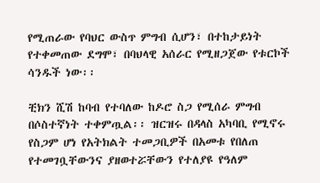የሚጠራው የባህር ውስጥ ምግብ ሲሆን፣ በተከታይነት የተቀመጠው ደግሞ፣ በባህላዊ አሰራር የሚዘጋጀው የቱርኮች ሳንዱች ነው፡፡

ቺክን ሺሽ ከባብ የተባለው ከዶሮ ስጋ የሚሰራ ምግብ በሶስተኛነት ተቀምጧል፡፡ ዝርዝሩ በዳላስ አካባቢ የሚኖሩ የስጋም ሆነ የአትክልት ተመጋቢዎች በአመቱ የበለጠ የተመገቧቸውንና ያዘወተሯቸውን የተለያዩ የዓለም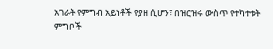አገራት የምግብ አይነቶች የያዘ ሲሆን፣ በዝርዝሩ ውስጥ የተካተቱት ምግቦች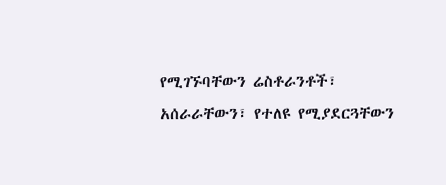የሚገኙባቸውን ሬስቶራንቶች፣ አሰራራቸውን፣ የተለዩ የሚያደርጓቸውን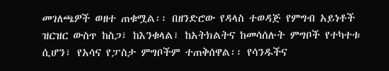መገለጫዎች ወዘተ ጠቁሟል፡፡ በዘንድሮው የዳላስ ተወዳጅ የምግብ አይነቶች ዝርዝር ውስጥ ከስጋ፣ ከእንቁላል፣ ከአትክልትና ከመሳሰሉት ምግቦች የተካተቱ ሲሆን፣ የአሳና የፓስታ ምግቦችም ተጠቅሰዋል፡፡ የሳንዱችና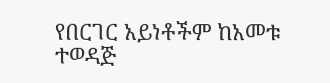የበርገር አይነቶችም ከአመቱ ተወዳጅ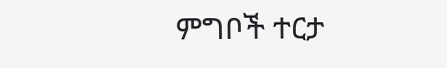ምግቦች ተርታ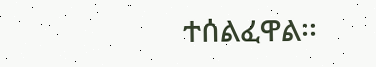ተሰልፈዋል፡፡